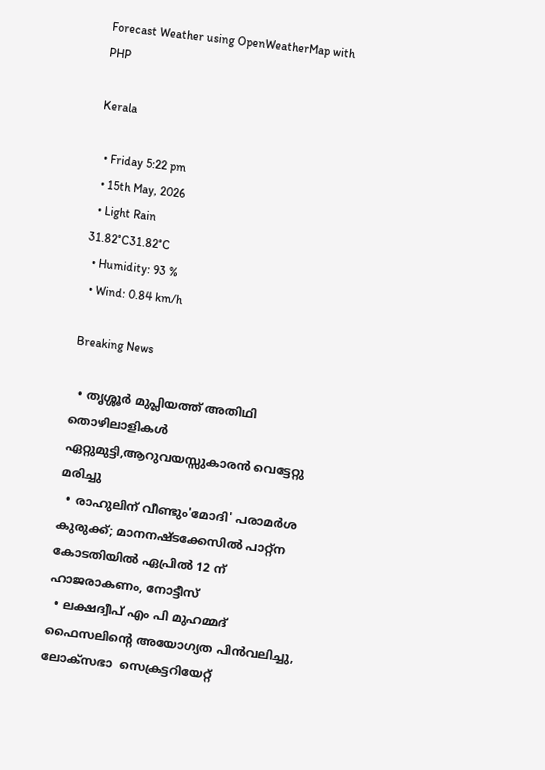Forecast Weather using OpenWeatherMap with PHP

Kerala

  • Friday 5:22 pm
  • 15th May, 2026
  • Light Rain
31.82°C31.82°C
  • Humidity: 93 %
  • Wind: 0.84 km/h

Breaking News

  • തൃശ്ശൂർ മുപ്ലിയത്ത് അതിഥി തൊഴിലാളികൾ ഏറ്റുമുട്ടി,ആറുവയസ്സുകാരൻ വെട്ടേറ്റു മരിച്ചു
  • രാഹുലിന് വീണ്ടും'മോദി' പരാമര്‍ശ കുരുക്ക്; മാനനഷ്ടക്കേസിൽ പാറ്റ്ന കോടതിയിൽ ഏപ്രിൽ 12 ന് ഹാജരാകണം, നോട്ടീസ്
  • ലക്ഷദ്വീപ് എം പി മുഹമ്മദ് ഫൈസലിൻ്റെ അയോഗ്യത പിൻവലിച്ചു, ലോക്സഭാ  സെക്രട്ടറിയേറ്റ്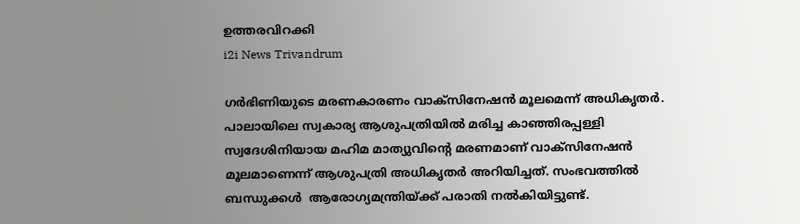ഉത്തരവിറക്കി
i2i News Trivandrum

ഗർഭിണിയുടെ മരണകാരണം വാക്‌സിനേഷൻ മൂലമെന്ന് അധികൃതർ. പാലായിലെ സ്വകാര്യ ആശുപത്രിയിൽ മരിച്ച കാഞ്ഞിരപ്പള്ളി സ്വദേശിനിയായ മഹിമ മാത്യുവിന്റെ മരണമാണ് വാക്‌സിനേഷൻ മൂലമാണെന്ന് ആശുപത്രി അധികൃതർ അറിയിച്ചത്. സംഭവത്തിൽ ബന്ധുക്കൾ  ആരോഗ്യമന്ത്രിയ്ക്ക് പരാതി നൽകിയിട്ടുണ്ട്.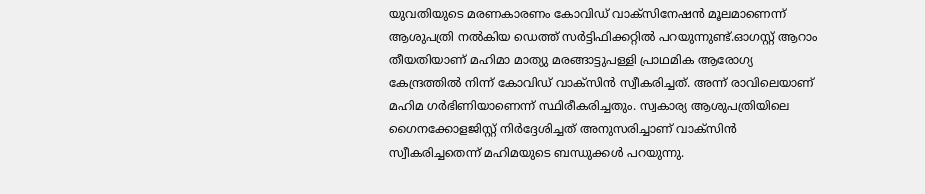യുവതിയുടെ മരണകാരണം കോവിഡ് വാക്സിനേഷൻ മൂലമാണെന്ന് ആശുപത്രി നൽകിയ ഡെത്ത് സർട്ടിഫിക്കറ്റിൽ പറയുന്നുണ്ട്.ഓഗസ്റ്റ് ആറാം തീയതിയാണ് മഹിമാ മാത്യു മരങ്ങാട്ടുപള്ളി പ്രാഥമിക ആരോഗ്യ കേന്ദ്രത്തിൽ നിന്ന് കോവിഡ് വാക്സിൻ സ്വീകരിച്ചത്. അന്ന് രാവിലെയാണ് മഹിമ ഗർഭിണിയാണെന്ന് സ്ഥിരീകരിച്ചതും. സ്വകാര്യ ആശുപത്രിയിലെ ഗൈനക്കോളജിസ്റ്റ് നിർദ്ദേശിച്ചത് അനുസരിച്ചാണ് വാക്സിൻ സ്വീകരിച്ചതെന്ന് മഹിമയുടെ ബന്ധുക്കൾ പറയുന്നു.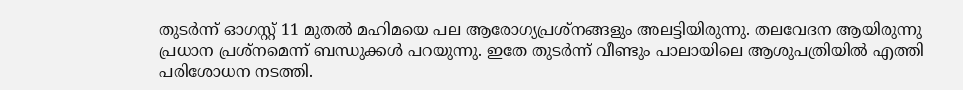തുടർന്ന് ഓഗസ്റ്റ് 11 മുതൽ മഹിമയെ പല ആരോഗ്യപ്രശ്നങ്ങളും അലട്ടിയിരുന്നു. തലവേദന ആയിരുന്നു പ്രധാന പ്രശ്നമെന്ന് ബന്ധുക്കൾ പറയുന്നു. ഇതേ തുടർന്ന് വീണ്ടും പാലായിലെ ആശുപത്രിയിൽ എത്തി പരിശോധന നടത്തി.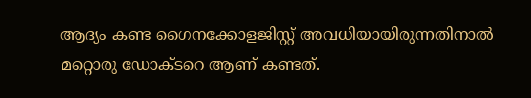ആദ്യം കണ്ട ഗൈനക്കോളജിസ്റ്റ് അവധിയായിരുന്നതിനാൽ മറ്റൊരു ഡോക്ടറെ ആണ് കണ്ടത്.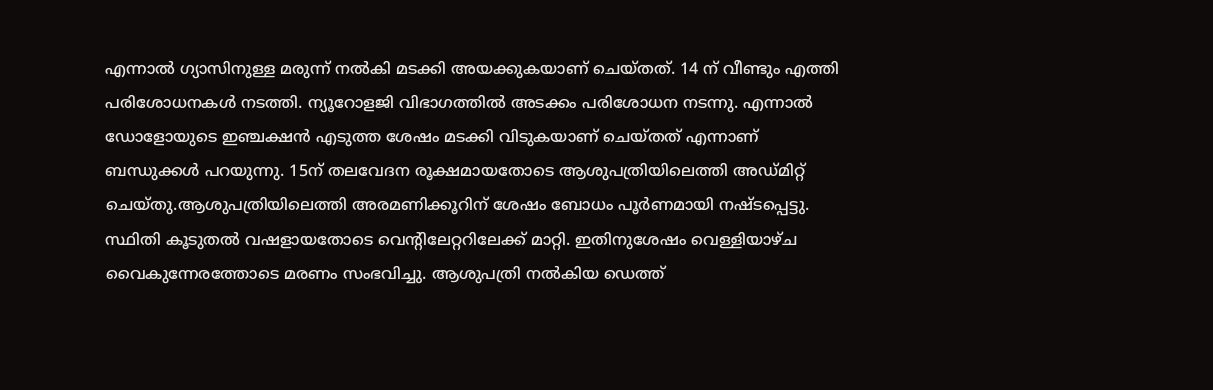എന്നാൽ ഗ്യാസിനുള്ള മരുന്ന് നൽകി മടക്കി അയക്കുകയാണ് ചെയ്തത്. 14 ന് വീണ്ടും എത്തി പരിശോധനകൾ നടത്തി. ന്യൂറോളജി വിഭാഗത്തിൽ അടക്കം പരിശോധന നടന്നു. എന്നാൽ ഡോളോയുടെ ഇഞ്ചക്ഷൻ എടുത്ത ശേഷം മടക്കി വിടുകയാണ് ചെയ്തത് എന്നാണ് ബന്ധുക്കൾ പറയുന്നു. 15ന് തലവേദന രൂക്ഷമായതോടെ ആശുപത്രിയിലെത്തി അഡ്മിറ്റ് ചെയ്തു.ആശുപത്രിയിലെത്തി അരമണിക്കൂറിന് ശേഷം ബോധം പൂർണമായി നഷ്ടപ്പെട്ടു. സ്ഥിതി കൂടുതൽ വഷളായതോടെ വെന്റിലേറ്ററിലേക്ക് മാറ്റി. ഇതിനുശേഷം വെള്ളിയാഴ്ച വൈകുന്നേരത്തോടെ മരണം സംഭവിച്ചു. ആശുപത്രി നൽകിയ ഡെത്ത്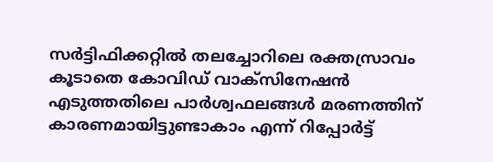സർട്ടിഫിക്കറ്റിൽ തലച്ചോറിലെ രക്തസ്രാവം കൂടാതെ കോവിഡ് വാക്സിനേഷൻ എടുത്തതിലെ പാർശ്വഫലങ്ങൾ മരണത്തിന് കാരണമായിട്ടുണ്ടാകാം എന്ന് റിപ്പോർട്ട്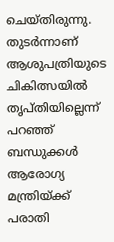ചെയ്തിരുന്നു. തുടർന്നാണ് ആശുപത്രിയുടെ ചികിത്സയിൽ തൃപ്തിയില്ലെന്ന് പറഞ്ഞ് ബന്ധുക്കൾ ആരോഗ്യ മന്ത്രിയ്ക്ക് പരാതി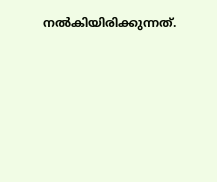നൽകിയിരിക്കുന്നത്.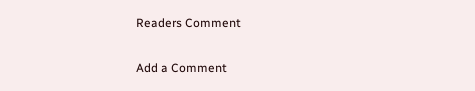Readers Comment

Add a Comment